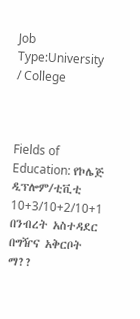Job Type:University / College



Fields of Education: የኮሌጅ ዲፕሎም/ቲቪቲ 10+3/10+2/10+1 በንብረት አስተዳደር በግዥና አቅርቦት ማ??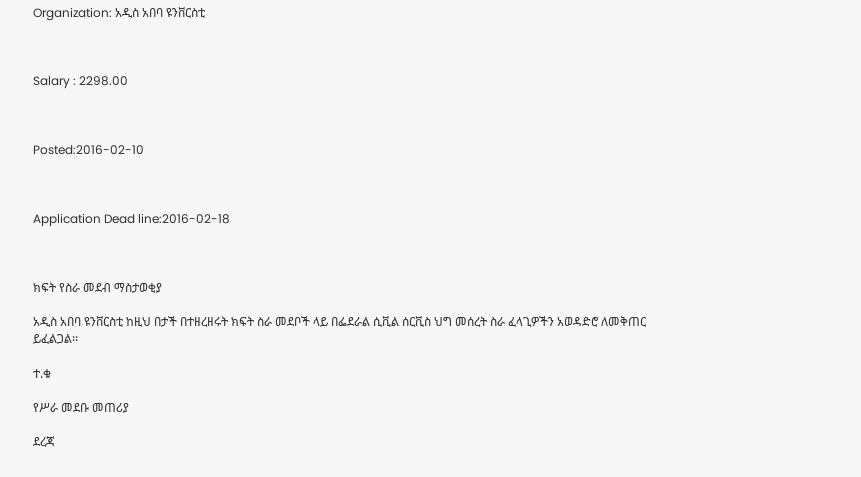Organization: አዲስ አበባ ዩንቨርስቲ



Salary : 2298.00



Posted:2016-02-10



Application Dead line:2016-02-18



ክፍት የስራ መደብ ማስታወቂያ

አዲስ አበባ ዩንቨርስቲ ከዚህ በታች በተዘረዘሩት ክፍት ስራ መደቦች ላይ በፌደራል ሲቪል ሰርቪስ ህግ መሰረት ስራ ፈላጊዎችን አወዳድሮ ለመቅጠር ይፈልጋል፡፡

ተ.ቁ

የሥራ መደቡ መጠሪያ

ደረጃ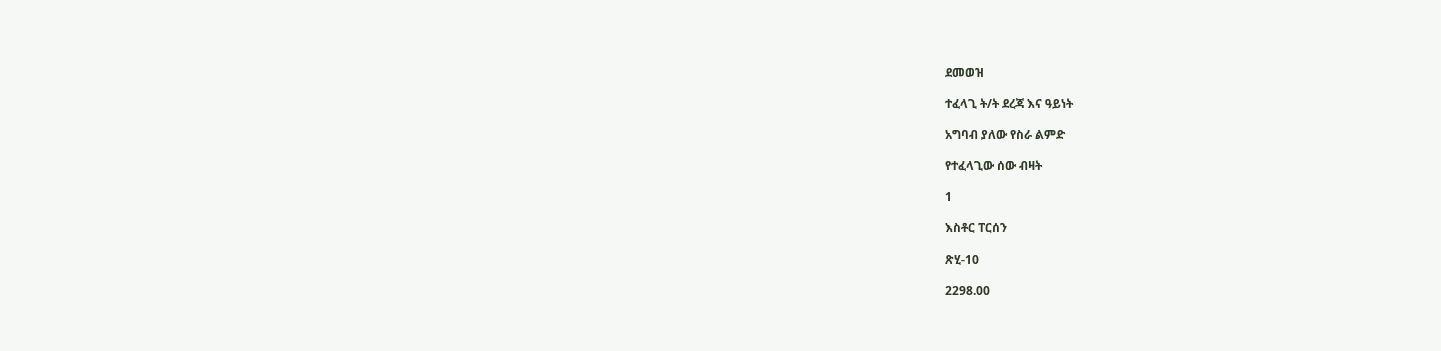ደመወዝ

ተፈላጊ ት/ት ደረጃ እና ዓይነት

አግባብ ያለው የስራ ልምድ

የተፈላጊው ሰው ብዛት

1

እስቶር ፐርሰን

ጽሂ-10

2298.00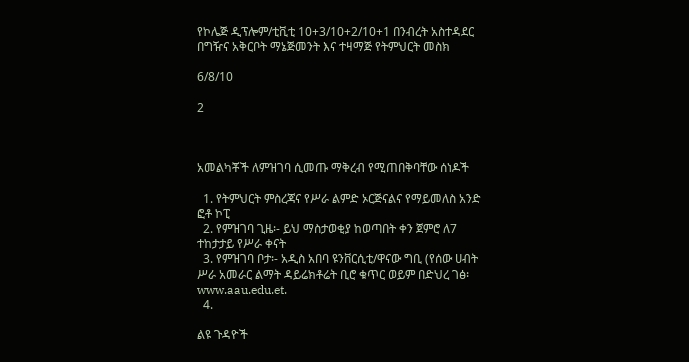የኮሌጅ ዲፕሎም/ቲቪቲ 10+3/10+2/10+1 በንብረት አስተዳደር በግዥና አቅርቦት ማኔጅመንት እና ተዛማጅ የትምህርት መስክ

6/8/10

2



አመልካቾች ለምዝገባ ሲመጡ ማቅረብ የሚጠበቅባቸው ሰነዶች

  1. የትምህርት ምስረጃና የሥራ ልምድ ኦርጅናልና የማይመለስ አንድ ፎቶ ኮፒ
  2. የምዝገባ ጊዜ፡- ይህ ማስታወቂያ ከወጣበት ቀን ጀምሮ ለ7 ተከታታይ የሥራ ቀናት
  3. የምዝገባ ቦታ፡- አዲስ አበባ ዩንቨርሲቲ/ዋናው ግቢ (የሰው ሀብት ሥራ አመራር ልማት ዳይሬክቶሬት ቢሮ ቁጥር ወይም በድህረ ገፅ፡www.aau.edu.et.
  4.

ልዩ ጉዳዮች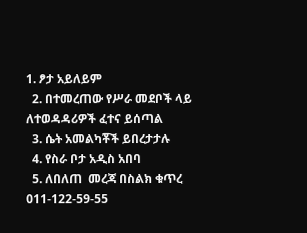1. ፆታ አይለይም
  2. በተመረጠው የሥራ መደቦች ላይ ለተወዳዳሪዎች ፈተና ይሰጣል
  3. ሴት አመልካቾች ይበረታታሉ
  4. የስራ ቦታ አዲስ አበባ
  5. ለበለጠ  መረጃ በስልክ ቁጥረ 011-122-59-55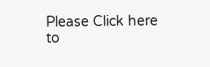Please Click here
to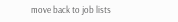move back to job lists